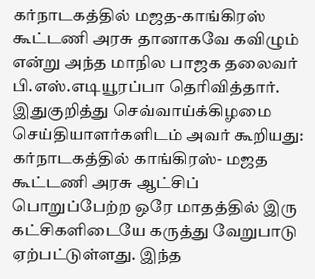கர்நாடகத்தில் மஜத-காங்கிரஸ் கூட்டணி அரசு தானாகவே கவிழும் என்று அந்த மாநில பாஜக தலைவர் பி.எஸ்.எடியூரப்பா தெரிவித்தார்.
இதுகுறித்து செவ்வாய்க்கிழமை செய்தியாளர்களிடம் அவர் கூறியது:
கர்நாடகத்தில் காங்கிரஸ்- மஜத கூட்டணி அரசு ஆட்சிப் பொறுப்பேற்ற ஒரே மாதத்தில் இரு கட்சிகளிடையே கருத்து வேறுபாடு ஏற்பட்டுள்ளது. இந்த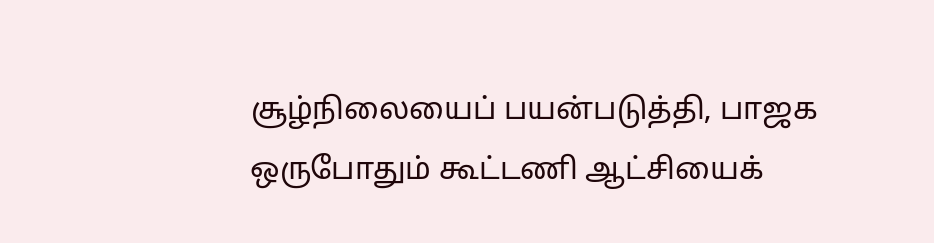சூழ்நிலையைப் பயன்படுத்தி, பாஜக ஒருபோதும் கூட்டணி ஆட்சியைக்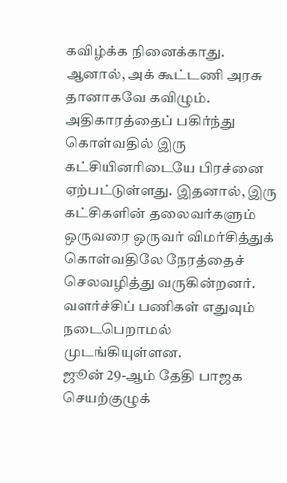கவிழ்க்க நினைக்காது. ஆனால், அக் கூட்டணி அரசு தானாகவே கவிழும்.
அதிகாரத்தைப் பகிர்ந்து கொள்வதில் இரு கட்சியினரிடையே பிரச்னை ஏற்பட்டுள்ளது. இதனால், இரு கட்சிகளின் தலைவர்களும் ஒருவரை ஒருவர் விமர்சித்துக் கொள்வதிலே நேரத்தைச் செலவழித்து வருகின்றனர். வளர்ச்சிப் பணிகள் எதுவும் நடைபெறாமல் முடங்கியுள்ளன.
ஜூன் 29-ஆம் தேதி பாஜக செயற்குழுக்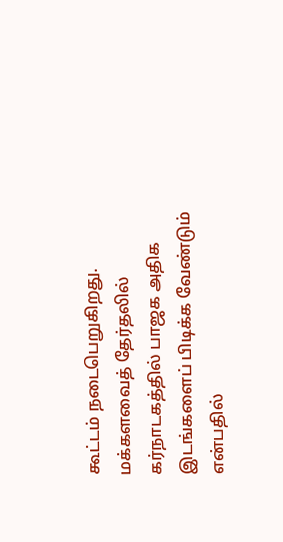கூட்டம் நடைபெறுகிறது. மக்களவைத் தேர்தலில் கர்நாடகத்தில் பாஜக அதிக இடங்களைப் பிடிக்க வேண்டும் என்பதில்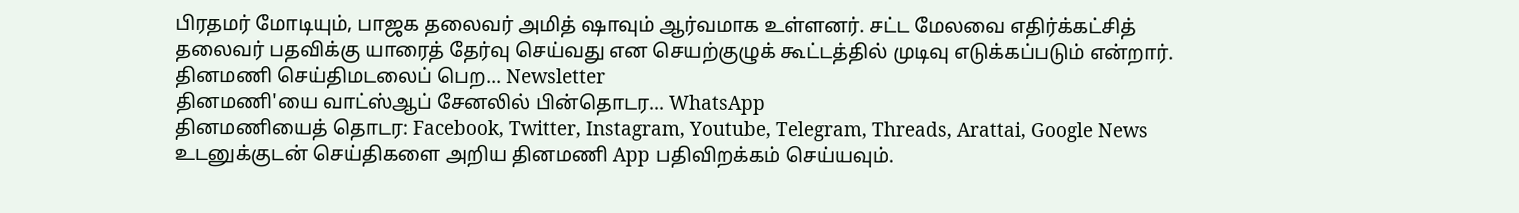பிரதமர் மோடியும், பாஜக தலைவர் அமித் ஷாவும் ஆர்வமாக உள்ளனர். சட்ட மேலவை எதிர்க்கட்சித் தலைவர் பதவிக்கு யாரைத் தேர்வு செய்வது என செயற்குழுக் கூட்டத்தில் முடிவு எடுக்கப்படும் என்றார்.
தினமணி செய்திமடலைப் பெற... Newsletter
தினமணி'யை வாட்ஸ்ஆப் சேனலில் பின்தொடர... WhatsApp
தினமணியைத் தொடர: Facebook, Twitter, Instagram, Youtube, Telegram, Threads, Arattai, Google News
உடனுக்குடன் செய்திகளை அறிய தினமணி App பதிவிறக்கம் செய்யவும்.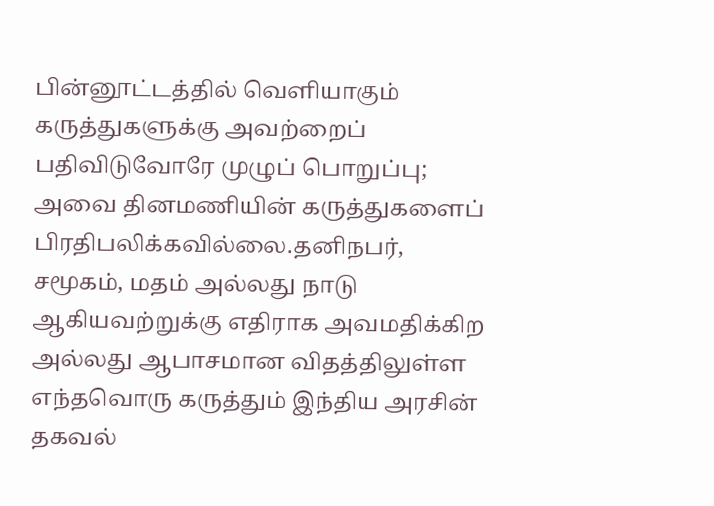பின்னூட்டத்தில் வெளியாகும் கருத்துகளுக்கு அவற்றைப் பதிவிடுவோரே முழுப் பொறுப்பு; அவை தினமணியின் கருத்துகளைப் பிரதிபலிக்கவில்லை.தனிநபர், சமூகம், மதம் அல்லது நாடு ஆகியவற்றுக்கு எதிராக அவமதிக்கிற அல்லது ஆபாசமான விதத்திலுள்ள எந்தவொரு கருத்தும் இந்திய அரசின் தகவல்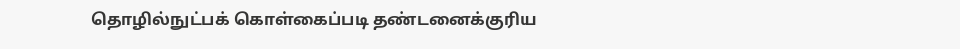தொழில்நுட்பக் கொள்கைப்படி தண்டனைக்குரிய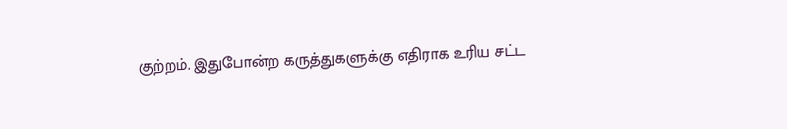குற்றம். இதுபோன்ற கருத்துகளுக்கு எதிராக உரிய சட்ட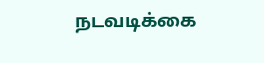நடவடிக்கை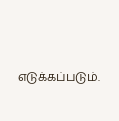எடுக்கப்படும்.